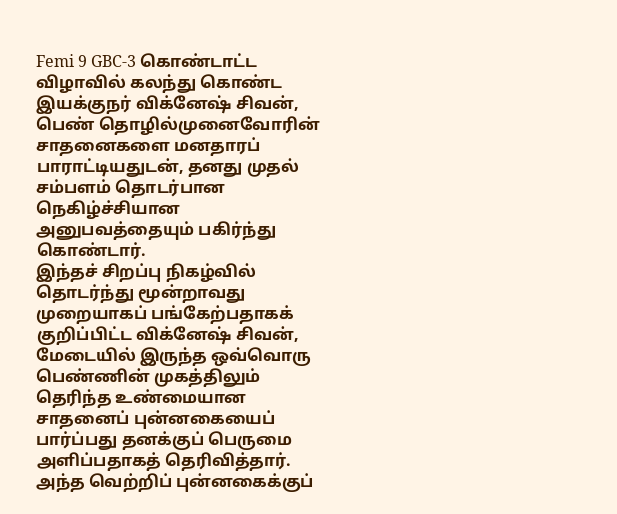Femi 9 GBC-3 கொண்டாட்ட விழாவில் கலந்து கொண்ட இயக்குநர் விக்னேஷ் சிவன், பெண் தொழில்முனைவோரின் சாதனைகளை மனதாரப் பாராட்டியதுடன், தனது முதல் சம்பளம் தொடர்பான நெகிழ்ச்சியான அனுபவத்தையும் பகிர்ந்து கொண்டார்.
இந்தச் சிறப்பு நிகழ்வில் தொடர்ந்து மூன்றாவது முறையாகப் பங்கேற்பதாகக் குறிப்பிட்ட விக்னேஷ் சிவன், மேடையில் இருந்த ஒவ்வொரு பெண்ணின் முகத்திலும் தெரிந்த உண்மையான சாதனைப் புன்னகையைப் பார்ப்பது தனக்குப் பெருமை அளிப்பதாகத் தெரிவித்தார்.
அந்த வெற்றிப் புன்னகைக்குப்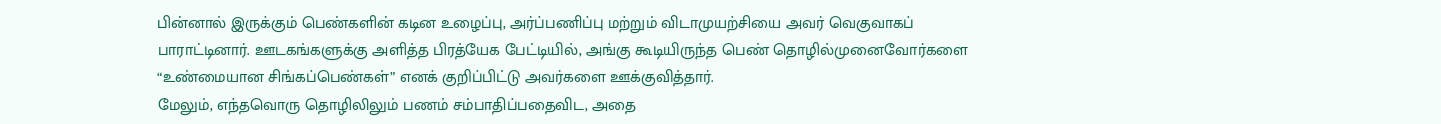பின்னால் இருக்கும் பெண்களின் கடின உழைப்பு, அர்ப்பணிப்பு மற்றும் விடாமுயற்சியை அவர் வெகுவாகப் பாராட்டினார். ஊடகங்களுக்கு அளித்த பிரத்யேக பேட்டியில், அங்கு கூடியிருந்த பெண் தொழில்முனைவோர்களை “உண்மையான சிங்கப்பெண்கள்” எனக் குறிப்பிட்டு அவர்களை ஊக்குவித்தார்.
மேலும், எந்தவொரு தொழிலிலும் பணம் சம்பாதிப்பதைவிட, அதை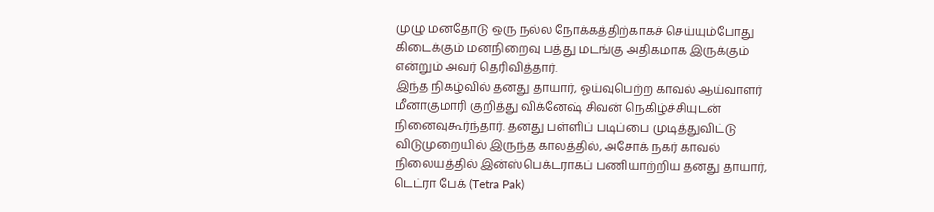முழு மனதோடு ஒரு நல்ல நோக்கத்திற்காகச் செய்யும்போது கிடைக்கும் மனநிறைவு பத்து மடங்கு அதிகமாக இருக்கும் என்றும் அவர் தெரிவித்தார்.
இந்த நிகழ்வில் தனது தாயார், ஓய்வுபெற்ற காவல் ஆய்வாளர் மீனாகுமாரி குறித்து விக்னேஷ் சிவன் நெகிழ்ச்சியுடன் நினைவுகூர்ந்தார். தனது பள்ளிப் படிப்பை முடித்துவிட்டு விடுமுறையில் இருந்த காலத்தில், அசோக் நகர் காவல் நிலையத்தில் இன்ஸ்பெக்டராகப் பணியாற்றிய தனது தாயார், டெட்ரா பேக் (Tetra Pak)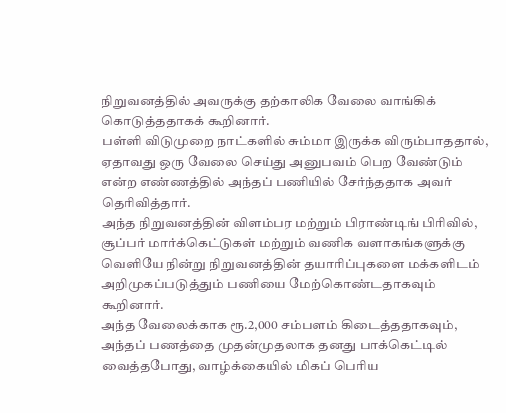நிறுவனத்தில் அவருக்கு தற்காலிக வேலை வாங்கிக் கொடுத்ததாகக் கூறினார்.
பள்ளி விடுமுறை நாட்களில் சும்மா இருக்க விரும்பாததால், ஏதாவது ஒரு வேலை செய்து அனுபவம் பெற வேண்டும் என்ற எண்ணத்தில் அந்தப் பணியில் சேர்ந்ததாக அவர் தெரிவித்தார்.
அந்த நிறுவனத்தின் விளம்பர மற்றும் பிராண்டிங் பிரிவில், சூப்பர் மார்க்கெட்டுகள் மற்றும் வணிக வளாகங்களுக்கு வெளியே நின்று நிறுவனத்தின் தயாரிப்புகளை மக்களிடம் அறிமுகப்படுத்தும் பணியை மேற்கொண்டதாகவும் கூறினார்.
அந்த வேலைக்காக ரூ.2,000 சம்பளம் கிடைத்ததாகவும், அந்தப் பணத்தை முதன்முதலாக தனது பாக்கெட்டில் வைத்தபோது, வாழ்க்கையில் மிகப் பெரிய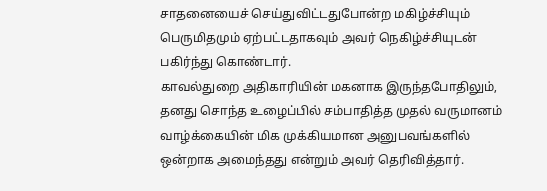சாதனையைச் செய்துவிட்டதுபோன்ற மகிழ்ச்சியும் பெருமிதமும் ஏற்பட்டதாகவும் அவர் நெகிழ்ச்சியுடன் பகிர்ந்து கொண்டார்.
காவல்துறை அதிகாரியின் மகனாக இருந்தபோதிலும், தனது சொந்த உழைப்பில் சம்பாதித்த முதல் வருமானம் வாழ்க்கையின் மிக முக்கியமான அனுபவங்களில் ஒன்றாக அமைந்தது என்றும் அவர் தெரிவித்தார்.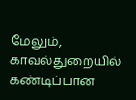மேலும், காவல்துறையில் கண்டிப்பான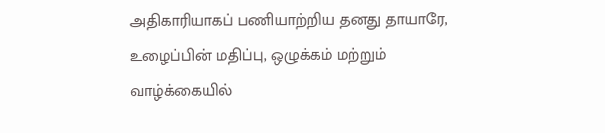அதிகாரியாகப் பணியாற்றிய தனது தாயாரே, உழைப்பின் மதிப்பு, ஒழுக்கம் மற்றும் வாழ்க்கையில்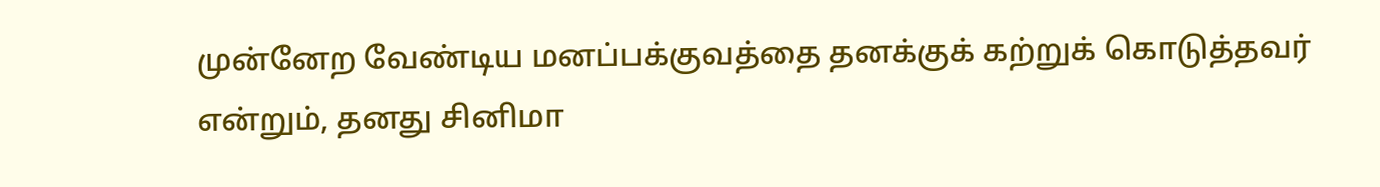முன்னேற வேண்டிய மனப்பக்குவத்தை தனக்குக் கற்றுக் கொடுத்தவர் என்றும், தனது சினிமா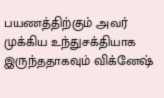பயணத்திற்கும் அவர் முக்கிய உந்துசக்தியாக இருந்ததாகவும் விக்னேஷ்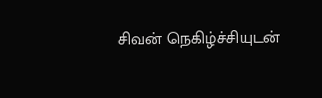சிவன் நெகிழ்ச்சியுடன்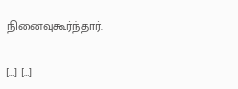நினைவுகூர்ந்தார்.

[…] […]